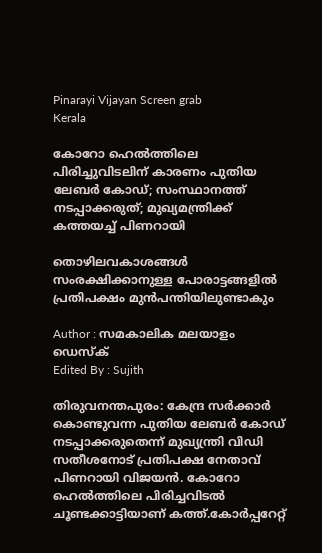Pinarayi Vijayan Screen grab
Kerala

കോറോ ഹെല്‍ത്തിലെ പിരിച്ചുവിടലിന് കാരണം പുതിയ ലേബര്‍ കോഡ്; സംസ്ഥാനത്ത് നടപ്പാക്കരുത്; മുഖ്യമന്ത്രിക്ക് കത്തയച്ച് പിണറായി

തൊഴിലവകാശങ്ങള്‍ സംരക്ഷിക്കാനുള്ള പോരാട്ടങ്ങളില്‍ പ്രതിപക്ഷം മുന്‍പന്തിയിലുണ്ടാകും

Author : സമകാലിക മലയാളം ഡെസ്ക്
Edited By : Sujith

തിരുവനന്തപുരം: കേന്ദ്ര സര്‍ക്കാര്‍ കൊണ്ടുവന്ന പുതിയ ലേബര്‍ കോഡ് നടപ്പാക്കരുതെന്ന് മുഖ്യന്ത്രി വിഡി സതീശനോട് പ്രതിപക്ഷ നേതാവ് പിണറായി വിജയന്‍. കോറോ ഹെല്‍ത്തിലെ പിരിച്ചവിടല്‍ ചൂണ്ടക്കാട്ടിയാണ് കത്ത്.കോര്‍പ്പറേറ്റ്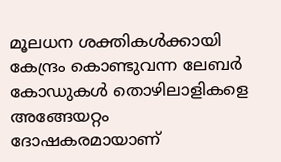മൂലധന ശക്തികള്‍ക്കായി കേന്ദ്രം കൊണ്ടുവന്ന ലേബര്‍ കോഡുകള്‍ തൊഴിലാളികളെ അങ്ങേയറ്റം ദോഷകരമായാണ്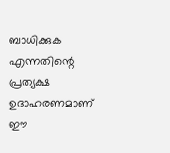ബാധിക്കുക എന്നതിന്റെ പ്രത്യക്ഷ ഉദാഹരണമാണ് ഈ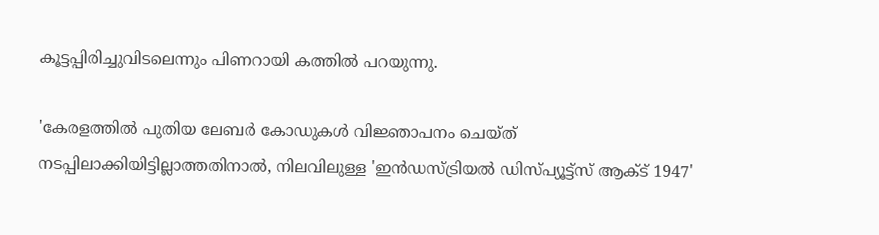കൂട്ടപ്പിരിച്ചുവിടലെന്നും പിണറായി കത്തില്‍ പറയുന്നു.

'കേരളത്തില്‍ പുതിയ ലേബര്‍ കോഡുകള്‍ വിജ്ഞാപനം ചെയ്ത് നടപ്പിലാക്കിയിട്ടില്ലാത്തതിനാല്‍, നിലവിലുള്ള 'ഇന്‍ഡസ്ട്രിയല്‍ ഡിസ്പ്യൂട്ട്‌സ് ആക്ട് 1947'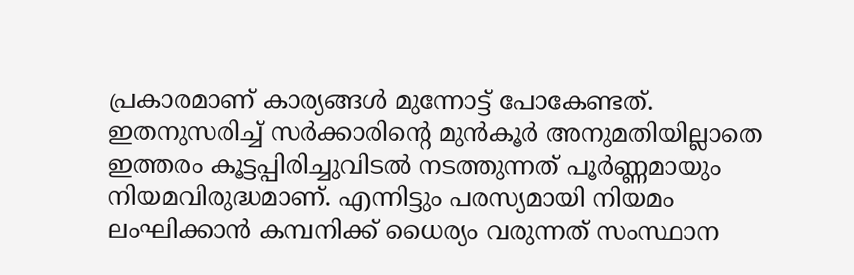പ്രകാരമാണ് കാര്യങ്ങള്‍ മുന്നോട്ട് പോകേണ്ടത്. ഇതനുസരിച്ച് സര്‍ക്കാരിന്റെ മുന്‍കൂര്‍ അനുമതിയില്ലാതെ ഇത്തരം കൂട്ടപ്പിരിച്ചുവിടല്‍ നടത്തുന്നത് പൂര്‍ണ്ണമായും നിയമവിരുദ്ധമാണ്. എന്നിട്ടും പരസ്യമായി നിയമം ലംഘിക്കാന്‍ കമ്പനിക്ക് ധൈര്യം വരുന്നത് സംസ്ഥാന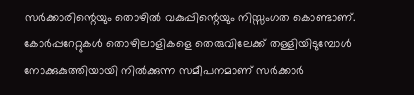സര്‍ക്കാരിന്റെയും തൊഴില്‍ വകുപ്പിന്റെയും നിസ്സംഗത കൊണ്ടാണ്. കോര്‍പ്പറേറ്റുകള്‍ തൊഴിലാളികളെ തെരുവിലേക്ക് തള്ളിയിടുമ്പോള്‍ നോക്കുകുത്തിയായി നില്‍ക്കുന്ന സമീപനമാണ് സര്‍ക്കാര്‍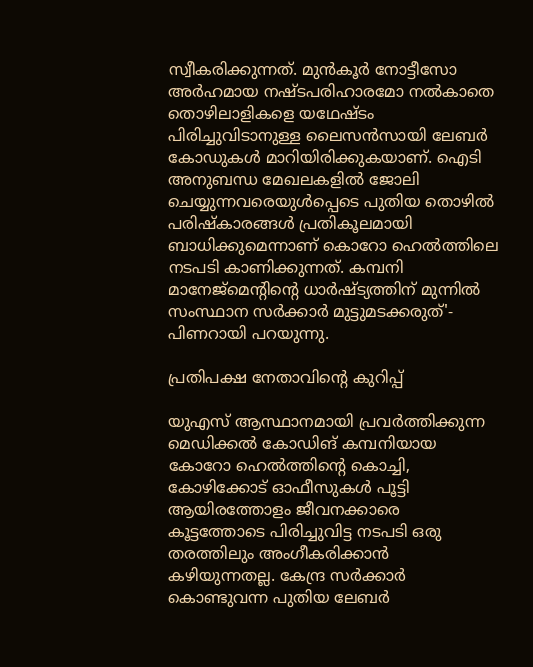സ്വീകരിക്കുന്നത്. മുന്‍കൂര്‍ നോട്ടീസോ അര്‍ഹമായ നഷ്ടപരിഹാരമോ നല്‍കാതെ തൊഴിലാളികളെ യഥേഷ്ടം പിരിച്ചുവിടാനുള്ള ലൈസന്‍സായി ലേബര്‍ കോഡുകള്‍ മാറിയിരിക്കുകയാണ്. ഐടി അനുബന്ധ മേഖലകളില്‍ ജോലി ചെയ്യുന്നവരെയുള്‍പ്പെടെ പുതിയ തൊഴില്‍ പരിഷ്‌കാരങ്ങള്‍ പ്രതികൂലമായി ബാധിക്കുമെന്നാണ് കൊറോ ഹെല്‍ത്തിലെ നടപടി കാണിക്കുന്നത്. കമ്പനി മാനേജ്മെന്റിന്റെ ധാര്‍ഷ്ട്യത്തിന് മുന്നില്‍ സംസ്ഥാന സര്‍ക്കാര്‍ മുട്ടുമടക്കരുത്'- പിണറായി പറയുന്നു.

പ്രതിപക്ഷ നേതാവിന്റെ കുറിപ്പ്

യുഎസ് ആസ്ഥാനമായി പ്രവര്‍ത്തിക്കുന്ന മെഡിക്കല്‍ കോഡിങ് കമ്പനിയായ കോറോ ഹെല്‍ത്തിന്റെ കൊച്ചി, കോഴിക്കോട് ഓഫീസുകള്‍ പൂട്ടി ആയിരത്തോളം ജീവനക്കാരെ കൂട്ടത്തോടെ പിരിച്ചുവിട്ട നടപടി ഒരു തരത്തിലും അംഗീകരിക്കാന്‍ കഴിയുന്നതല്ല. കേന്ദ്ര സര്‍ക്കാര്‍ കൊണ്ടുവന്ന പുതിയ ലേബര്‍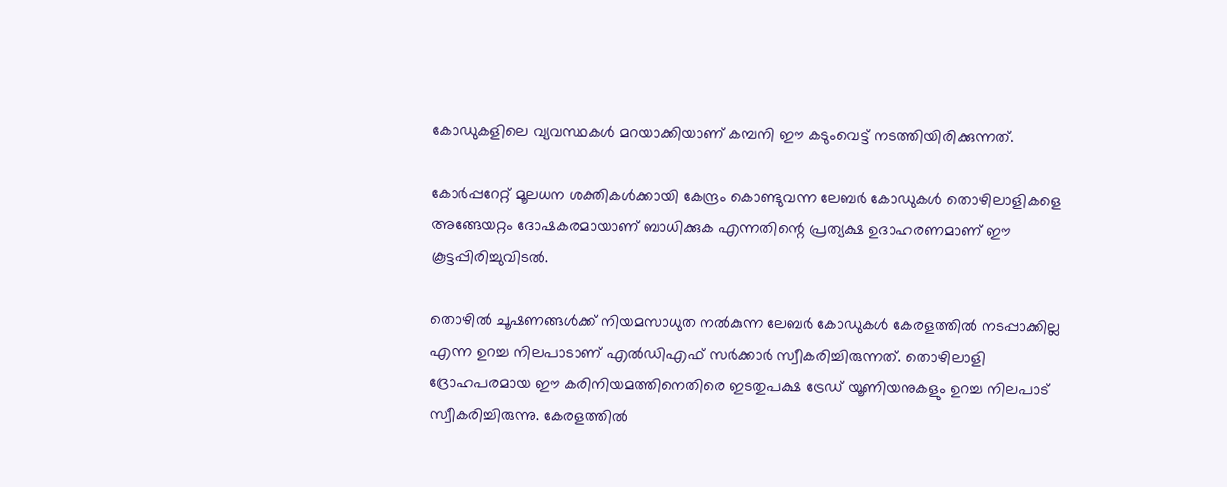കോഡുകളിലെ വ്യവസ്ഥകള്‍ മറയാക്കിയാണ് കമ്പനി ഈ കടുംവെട്ട് നടത്തിയിരിക്കുന്നത്.

കോര്‍പ്പറേറ്റ് മൂലധന ശക്തികള്‍ക്കായി കേന്ദ്രം കൊണ്ടുവന്ന ലേബര്‍ കോഡുകള്‍ തൊഴിലാളികളെ അങ്ങേയറ്റം ദോഷകരമായാണ് ബാധിക്കുക എന്നതിന്റെ പ്രത്യക്ഷ ഉദാഹരണമാണ് ഈ കൂട്ടപ്പിരിച്ചുവിടല്‍.

തൊഴില്‍ ചൂഷണങ്ങള്‍ക്ക് നിയമസാധുത നല്‍കുന്ന ലേബര്‍ കോഡുകള്‍ കേരളത്തില്‍ നടപ്പാക്കില്ല എന്ന ഉറച്ച നിലപാടാണ് എല്‍ഡിഎഫ് സര്‍ക്കാര്‍ സ്വീകരിച്ചിരുന്നത്. തൊഴിലാളി ദ്രോഹപരമായ ഈ കരിനിയമത്തിനെതിരെ ഇടതുപക്ഷ ട്രേഡ് യൂണിയനുകളും ഉറച്ച നിലപാട് സ്വീകരിച്ചിരുന്നു. കേരളത്തില്‍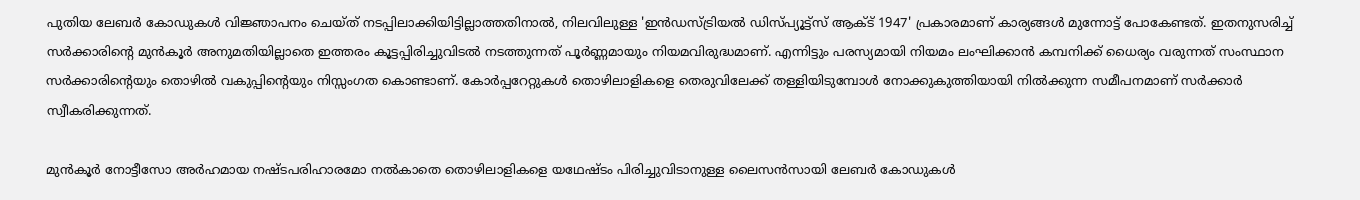പുതിയ ലേബര്‍ കോഡുകള്‍ വിജ്ഞാപനം ചെയ്ത് നടപ്പിലാക്കിയിട്ടില്ലാത്തതിനാല്‍, നിലവിലുള്ള 'ഇന്‍ഡസ്ട്രിയല്‍ ഡിസ്പ്യൂട്ട്‌സ് ആക്ട് 1947' പ്രകാരമാണ് കാര്യങ്ങള്‍ മുന്നോട്ട് പോകേണ്ടത്. ഇതനുസരിച്ച് സര്‍ക്കാരിന്റെ മുന്‍കൂര്‍ അനുമതിയില്ലാതെ ഇത്തരം കൂട്ടപ്പിരിച്ചുവിടല്‍ നടത്തുന്നത് പൂര്‍ണ്ണമായും നിയമവിരുദ്ധമാണ്. എന്നിട്ടും പരസ്യമായി നിയമം ലംഘിക്കാന്‍ കമ്പനിക്ക് ധൈര്യം വരുന്നത് സംസ്ഥാന സര്‍ക്കാരിന്റെയും തൊഴില്‍ വകുപ്പിന്റെയും നിസ്സംഗത കൊണ്ടാണ്. കോര്‍പ്പറേറ്റുകള്‍ തൊഴിലാളികളെ തെരുവിലേക്ക് തള്ളിയിടുമ്പോള്‍ നോക്കുകുത്തിയായി നില്‍ക്കുന്ന സമീപനമാണ് സര്‍ക്കാര്‍ സ്വീകരിക്കുന്നത്.

മുന്‍കൂര്‍ നോട്ടീസോ അര്‍ഹമായ നഷ്ടപരിഹാരമോ നല്‍കാതെ തൊഴിലാളികളെ യഥേഷ്ടം പിരിച്ചുവിടാനുള്ള ലൈസന്‍സായി ലേബര്‍ കോഡുകള്‍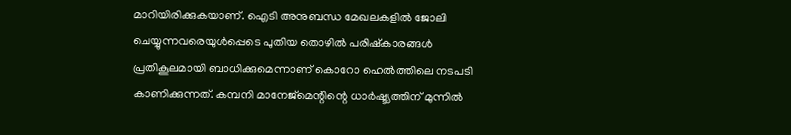മാറിയിരിക്കുകയാണ്. ഐടി അനുബന്ധ മേഖലകളില്‍ ജോലി ചെയ്യുന്നവരെയുള്‍പ്പെടെ പുതിയ തൊഴില്‍ പരിഷ്‌കാരങ്ങള്‍ പ്രതികൂലമായി ബാധിക്കുമെന്നാണ് കൊറോ ഹെല്‍ത്തിലെ നടപടി കാണിക്കുന്നത്. കമ്പനി മാനേജ്മെന്റിന്റെ ധാര്‍ഷ്ട്യത്തിന് മുന്നില്‍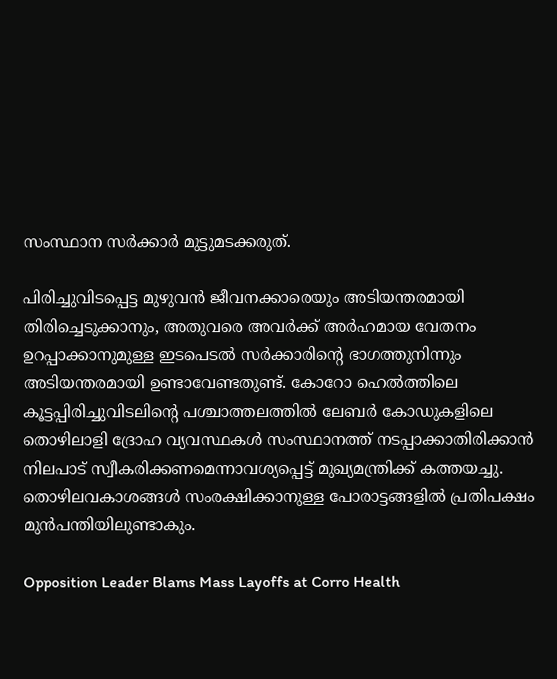സംസ്ഥാന സര്‍ക്കാര്‍ മുട്ടുമടക്കരുത്.

പിരിച്ചുവിടപ്പെട്ട മുഴുവന്‍ ജീവനക്കാരെയും അടിയന്തരമായി തിരിച്ചെടുക്കാനും, അതുവരെ അവര്‍ക്ക് അര്‍ഹമായ വേതനം ഉറപ്പാക്കാനുമുള്ള ഇടപെടല്‍ സര്‍ക്കാരിന്റെ ഭാഗത്തുനിന്നും അടിയന്തരമായി ഉണ്ടാവേണ്ടതുണ്ട്. കോറോ ഹെല്‍ത്തിലെ കൂട്ടപ്പിരിച്ചുവിടലിന്റെ പശ്ചാത്തലത്തില്‍ ലേബര്‍ കോഡുകളിലെ തൊഴിലാളി ദ്രോഹ വ്യവസ്ഥകള്‍ സംസ്ഥാനത്ത് നടപ്പാക്കാതിരിക്കാന്‍ നിലപാട് സ്വീകരിക്കണമെന്നാവശ്യപ്പെട്ട് മുഖ്യമന്ത്രിക്ക് കത്തയച്ചു. തൊഴിലവകാശങ്ങള്‍ സംരക്ഷിക്കാനുള്ള പോരാട്ടങ്ങളില്‍ പ്രതിപക്ഷം മുന്‍പന്തിയിലുണ്ടാകും.

Opposition Leader Blams Mass Layoffs at Corro Health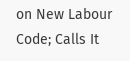on New Labour Code; Calls It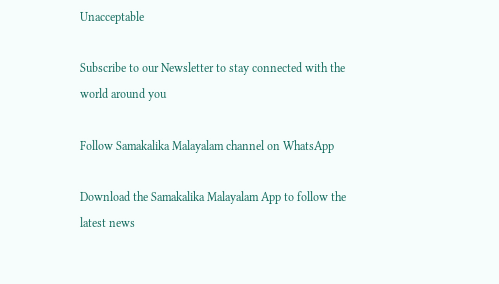Unacceptable

Subscribe to our Newsletter to stay connected with the world around you

Follow Samakalika Malayalam channel on WhatsApp

Download the Samakalika Malayalam App to follow the latest news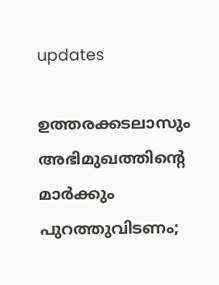updates

ഉത്തരക്കടലാസും അഭിമുഖത്തിന്റെ മാര്‍ക്കും പുറത്തുവിടണം;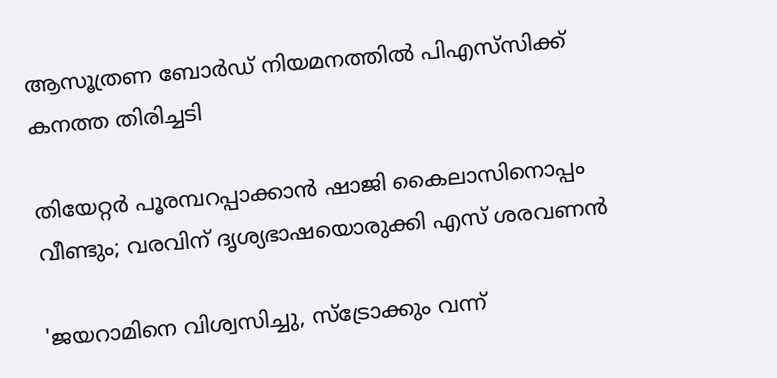ആസൂത്രണ ബോര്‍ഡ് നിയമനത്തില്‍ പിഎസ്‌സിക്ക് കനത്ത തിരിച്ചടി

തിയേറ്റര്‍ പൂരമ്പറപ്പാക്കാന്‍ ഷാജി കൈലാസിനൊപ്പം വീണ്ടും; വരവിന് ദൃശ്യഭാഷയൊരുക്കി എസ് ശരവണന്‍

'ജയറാമിനെ വിശ്വസിച്ചു, സ്‌ട്രോക്കും വന്ന്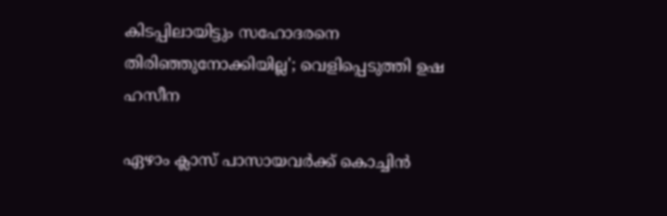കിടപ്പിലായിട്ടും സഹോദരനെ തിരിഞ്ഞുനോക്കിയില്ല'; വെളിപ്പെടുത്തി ഉഷ ഹസീന

ഏഴാം ക്ലാസ് പാസായവർക്ക് കൊച്ചിൻ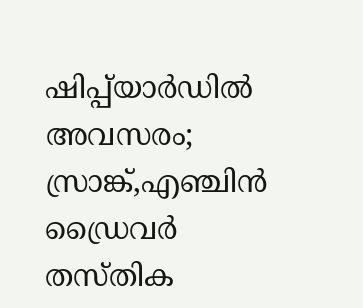ഷിപ്പ്‌യാർഡിൽ അവസരം; സ്രാങ്ക്,എഞ്ചിൻ ഡ്രൈവർ തസ്തിക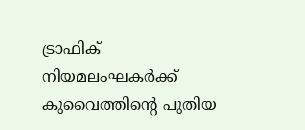ട്രാഫിക് നിയമലംഘകർക്ക് കുവൈത്തിന്റെ പുതിയ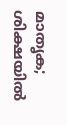മാതൃക; ശിക്ഷയിൽ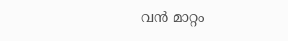വൻ മാറ്റം